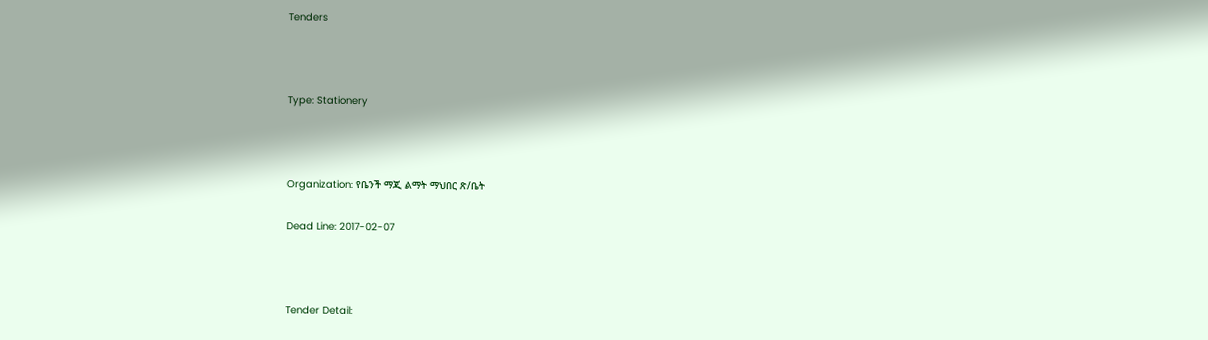Tenders



Type: Stationery



Organization: የቤንች ማጂ ልማት ማህበር ጽ/ቤት

Dead Line: 2017-02-07



Tender Detail: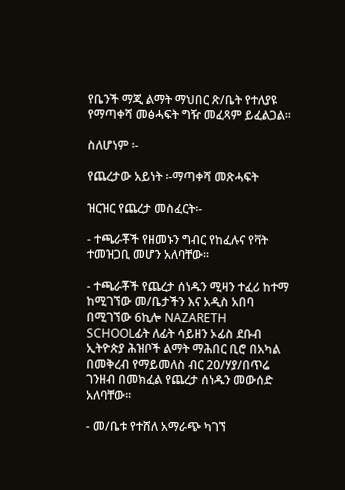የቤንች ማጂ ልማት ማህበር ጽ/ቤት የተለያዩ የማጣቀሻ መፅሓፍት ግዥ መፈጻም ይፈልጋል፡፡

ስለሆነም ፡-

የጨረታው አይነት ፡-ማጣቀሻ መጽሓፍት

ዝርዝር የጨረታ መስፈርት፡-

- ተጫራቾች የዘመኑን ግብር የከፈሉና የቫት ተመዝጋቢ መሆን አለባቸው፡፡

- ተጫራቾች የጨረታ ሰነዱን ሚዛን ተፈሪ ከተማ ከሚገኘው መ/ቤታችን እና አዲስ አበባ በሚገኘው 6ኪሎ NAZARETH SCHOOLፊት ለፊት ሳይዘን ኦፊስ ደቡብ ኢትዮጵያ ሕዝቦች ልማት ማሕበር ቢሮ በአካል በመቅረብ የማይመለስ ብር 20/ሃያ/በጥሬ ገንዘብ በመክፈል የጨረታ ሰነዱን መውሰድ አለባቸው፡፡

- መ/ቤቱ የተሸለ አማራጭ ካገኘ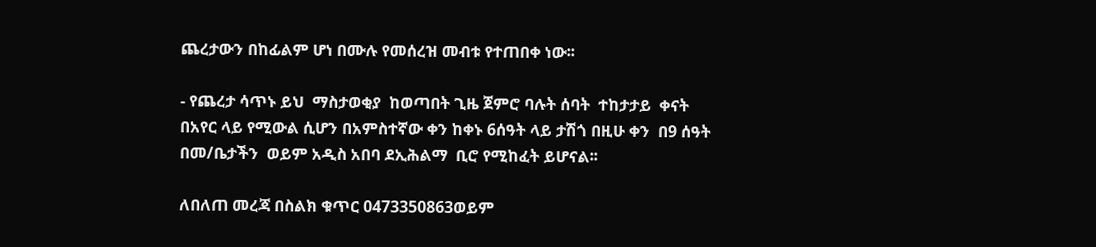ጨረታውን በከፊልም ሆነ በሙሉ የመሰረዝ መብቱ የተጠበቀ ነው፡፡

- የጨረታ ሳጥኑ ይህ  ማስታወቂያ  ከወጣበት ጊዜ ጀምሮ ባሉት ሰባት  ተከታታይ  ቀናት በአየር ላይ የሚውል ሲሆን በአምስተኛው ቀን ከቀኑ 6ሰዓት ላይ ታሽጎ በዚሁ ቀን  በ9 ሰዓት  በመ/ቤታችን  ወይም አዲስ አበባ ደኢሕልማ  ቢሮ የሚከፈት ይሆናል፡፡

ለበለጠ መረጃ በስልክ ቁጥር 0473350863ወይም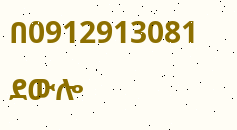በ0912913081 ደውሎ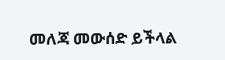መለጃ መውሰድ ይችላል